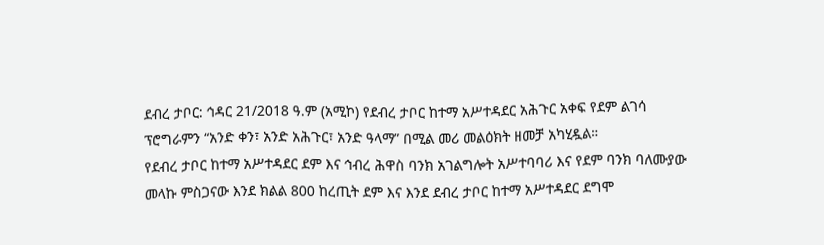ደብረ ታቦር: ኅዳር 21/2018 ዓ.ም (አሚኮ) የደብረ ታቦር ከተማ አሥተዳደር አሕጉር አቀፍ የደም ልገሳ ፕሮግራምን “አንድ ቀን፣ አንድ አሕጉር፣ አንድ ዓላማ” በሚል መሪ መልዕክት ዘመቻ አካሂዷል።
የደብረ ታቦር ከተማ አሥተዳደር ደም እና ኅብረ ሕዋስ ባንክ አገልግሎት አሥተባባሪ እና የደም ባንክ ባለሙያው መላኩ ምስጋናው እንደ ክልል 800 ከረጢት ደም እና እንደ ደብረ ታቦር ከተማ አሥተዳደር ደግሞ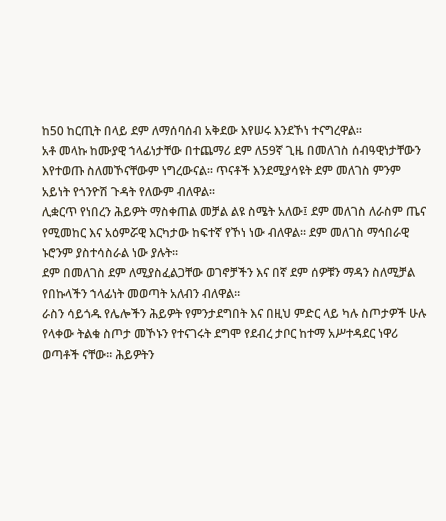ከ50 ከርጢት በላይ ደም ለማሰባሰብ አቅደው እየሠሩ እንደኾነ ተናግረዋል።
አቶ መላኩ ከሙያዊ ኀላፊነታቸው በተጨማሪ ደም ለ59ኛ ጊዜ በመለገስ ሰብዓዊነታቸውን እየተወጡ ስለመኾናቸውም ነግረውናል። ጥናቶች እንደሚያሳዩት ደም መለገስ ምንም አይነት የጎንዮሽ ጉዳት የለውም ብለዋል።
ሊቋርጥ የነበረን ሕይዎት ማስቀጠል መቻል ልዩ ስሜት አለው፤ ደም መለገስ ለራስም ጤና የሚመከር እና አዕምሯዊ እርካታው ከፍተኛ የኾነ ነው ብለዋል። ደም መለገስ ማኅበራዊ ኑሮንም ያስተሳስራል ነው ያሉት።
ደም በመለገስ ደም ለሚያስፈልጋቸው ወገኖቻችን እና በኛ ደም ሰዎቹን ማዳን ስለሚቻል የበኩላችን ኀላፊነት መወጣት አለብን ብለዋል።
ራስን ሳይጎዱ የሌሎችን ሕይዎት የምንታደግበት እና በዚህ ምድር ላይ ካሉ ስጦታዎች ሁሉ የላቀው ትልቁ ስጦታ መኾኑን የተናገሩት ደግሞ የደብረ ታቦር ከተማ አሥተዳደር ነዋሪ ወጣቶች ናቸው። ሕይዎትን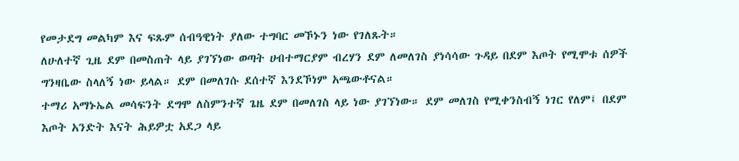የመታደግ መልካም እና ፍጹም ሰብዓዊነት ያለው ተግባር መኾኑን ነው የገለጹት።
ለሁለተኛ ጊዜ ደም በመስጠት ላይ ያገኘነው ወጣት ሀብተማርያም ብረሃን ደም ለመለገስ ያነሳሳው ጉዳይ በደም እጦት የሚሞቱ ሰዎች ግንዛቤው ስላለኝ ነው ይላል። ደም በመለገሱ ደሰተኛ እንደኾነም አጫውቶናል።
ተማሪ አማኑኤል መሳፍንት ደግሞ ለስምንተኛ ጌዜ ደም በመለገስ ላይ ነው ያገኘነው። ደም መለገስ የሚቀንስብኝ ነገር የለም፤ በደም እጦት አንድት እናት ሕይዎቷ አደጋ ላይ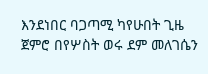እንደነበር ባጋጣሚ ካየሁበት ጊዜ ጀምሮ በየሦስት ወሩ ደም መለገሴን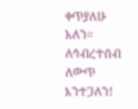ቀጥያለሁ አለን።
ለኅብረተሰብ ለውጥ እንተጋለን!